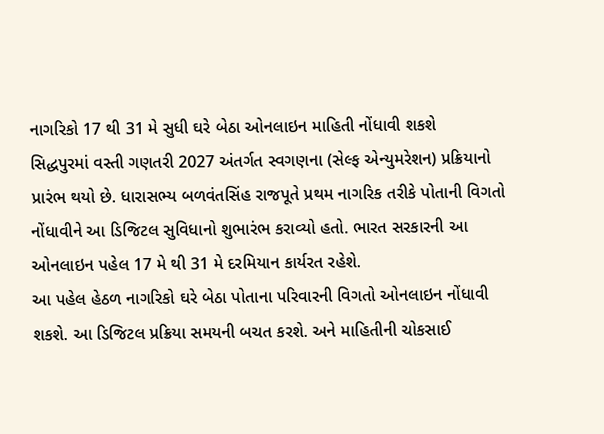નાગરિકો 17 થી 31 મે સુધી ઘરે બેઠા ઓનલાઇન માહિતી નોંધાવી શકશે
સિદ્ધપુરમાં વસ્તી ગણતરી 2027 અંતર્ગત સ્વગણના (સેલ્ફ એન્યુમરેશન) પ્રક્રિયાનો પ્રારંભ થયો છે. ધારાસભ્ય બળવંતસિંહ રાજપૂતે પ્રથમ નાગરિક તરીકે પોતાની વિગતો નોંધાવીને આ ડિજિટલ સુવિધાનો શુભારંભ કરાવ્યો હતો. ભારત સરકારની આ ઓનલાઇન પહેલ 17 મે થી 31 મે દરમિયાન કાર્યરત રહેશે.
આ પહેલ હેઠળ નાગરિકો ઘરે બેઠા પોતાના પરિવારની વિગતો ઓનલાઇન નોંધાવી શકશે. આ ડિજિટલ પ્રક્રિયા સમયની બચત કરશે. અને માહિતીની ચોકસાઈ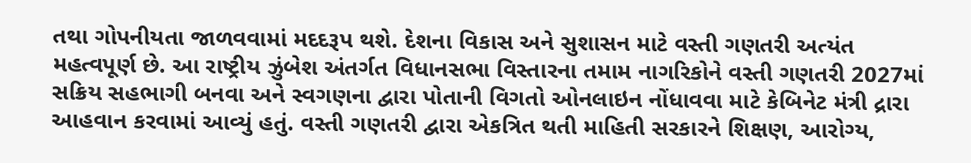તથા ગોપનીયતા જાળવવામાં મદદરૂપ થશે. દેશના વિકાસ અને સુશાસન માટે વસ્તી ગણતરી અત્યંત મહત્વપૂર્ણ છે. આ રાષ્ટ્રીય ઝુંબેશ અંતર્ગત વિધાનસભા વિસ્તારના તમામ નાગરિકોને વસ્તી ગણતરી 2027માં સક્રિય સહભાગી બનવા અને સ્વગણના દ્વારા પોતાની વિગતો ઓનલાઇન નોંધાવવા માટે કેબિનેટ મંત્રી દ્રારા આહવાન કરવામાં આવ્યું હતું. વસ્તી ગણતરી દ્વારા એકત્રિત થતી માહિતી સરકારને શિક્ષણ, આરોગ્ય,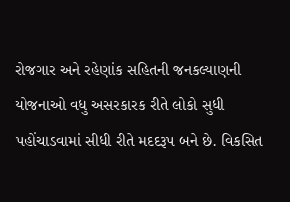રોજગાર અને રહેણાંક સહિતની જનકલ્યાણની યોજનાઓ વધુ અસરકારક રીતે લોકો સુધી પહોંચાડવામાં સીધી રીતે મદદરૂપ બને છે. વિકસિત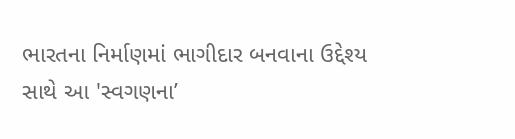ભારતના નિર્માણમાં ભાગીદાર બનવાના ઉદ્દેશ્ય સાથે આ 'સ્વગણના’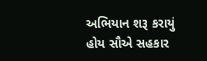અભિયાન શરૂ કરાયું હોય સૌએ સહકાર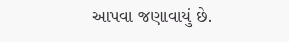આપવા જણાવાયું છે.